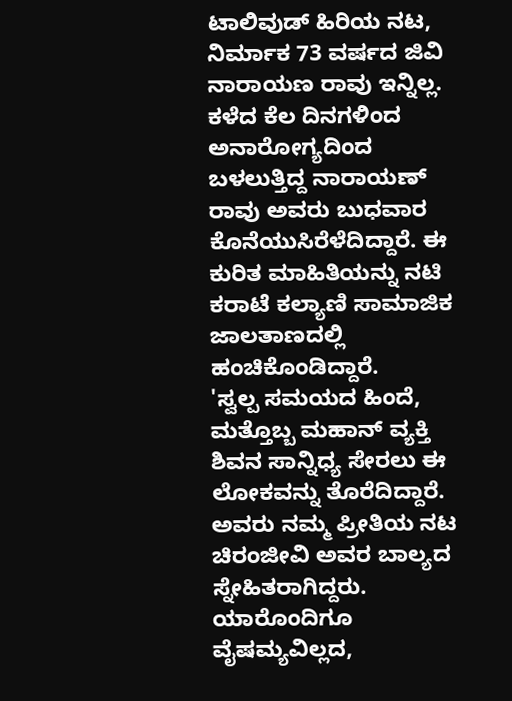ಟಾಲಿವುಡ್ ಹಿರಿಯ ನಟ, ನಿರ್ಮಾಕ 73 ವರ್ಷದ ಜಿವಿ ನಾರಾಯಣ ರಾವು ಇನ್ನಿಲ್ಲ. ಕಳೆದ ಕೆಲ ದಿನಗಳಿಂದ ಅನಾರೋಗ್ಯದಿಂದ ಬಳಲುತ್ತಿದ್ದ ನಾರಾಯಣ್ ರಾವು ಅವರು ಬುಧವಾರ ಕೊನೆಯುಸಿರೆಳೆದಿದ್ದಾರೆ. ಈ ಕುರಿತ ಮಾಹಿತಿಯನ್ನು ನಟಿ ಕರಾಟೆ ಕಲ್ಯಾಣಿ ಸಾಮಾಜಿಕ ಜಾಲತಾಣದಲ್ಲಿ ಹಂಚಿಕೊಂಡಿದ್ದಾರೆ.
'ಸ್ವಲ್ಪ ಸಮಯದ ಹಿಂದೆ, ಮತ್ತೊಬ್ಬ ಮಹಾನ್ ವ್ಯಕ್ತಿ ಶಿವನ ಸಾನ್ನಿಧ್ಯ ಸೇರಲು ಈ ಲೋಕವನ್ನು ತೊರೆದಿದ್ದಾರೆ. ಅವರು ನಮ್ಮ ಪ್ರೀತಿಯ ನಟ ಚಿರಂಜೀವಿ ಅವರ ಬಾಲ್ಯದ ಸ್ನೇಹಿತರಾಗಿದ್ದರು. ಯಾರೊಂದಿಗೂ ವೈಷಮ್ಯವಿಲ್ಲದ,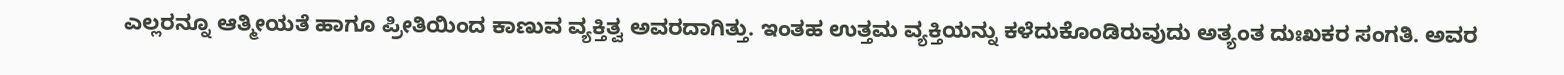ಎಲ್ಲರನ್ನೂ ಆತ್ಮೀಯತೆ ಹಾಗೂ ಪ್ರೀತಿಯಿಂದ ಕಾಣುವ ವ್ಯಕ್ತಿತ್ವ ಅವರದಾಗಿತ್ತು. ಇಂತಹ ಉತ್ತಮ ವ್ಯಕ್ತಿಯನ್ನು ಕಳೆದುಕೊಂಡಿರುವುದು ಅತ್ಯಂತ ದುಃಖಕರ ಸಂಗತಿ. ಅವರ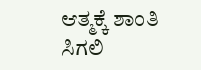ಆತ್ಮಕ್ಕೆ ಶಾಂತಿ ಸಿಗಲಿ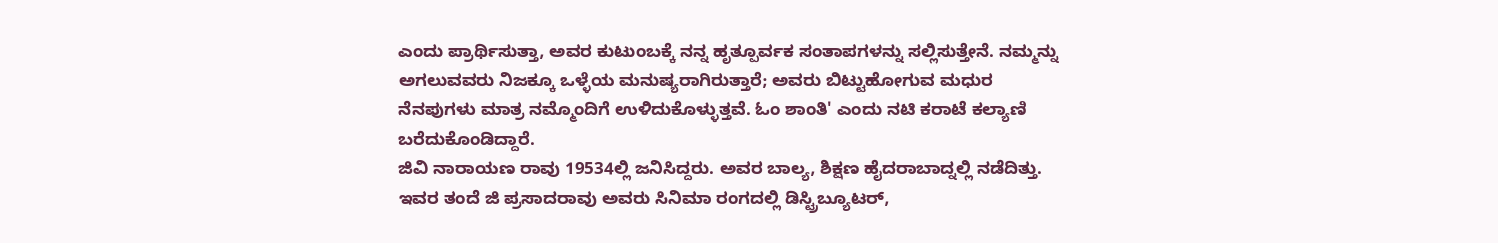ಎಂದು ಪ್ರಾರ್ಥಿಸುತ್ತಾ, ಅವರ ಕುಟುಂಬಕ್ಕೆ ನನ್ನ ಹೃತ್ಪೂರ್ವಕ ಸಂತಾಪಗಳನ್ನು ಸಲ್ಲಿಸುತ್ತೇನೆ. ನಮ್ಮನ್ನು ಅಗಲುವವರು ನಿಜಕ್ಕೂ ಒಳ್ಳೆಯ ಮನುಷ್ಯರಾಗಿರುತ್ತಾರೆ; ಅವರು ಬಿಟ್ಟುಹೋಗುವ ಮಧುರ ನೆನಪುಗಳು ಮಾತ್ರ ನಮ್ಮೊಂದಿಗೆ ಉಳಿದುಕೊಳ್ಳುತ್ತವೆ. ಓಂ ಶಾಂತಿ' ಎಂದು ನಟಿ ಕರಾಟೆ ಕಲ್ಯಾಣಿ ಬರೆದುಕೊಂಡಿದ್ದಾರೆ.
ಜಿವಿ ನಾರಾಯಣ ರಾವು 19534ಲ್ಲಿ ಜನಿಸಿದ್ದರು. ಅವರ ಬಾಲ್ಯ, ಶಿಕ್ಷಣ ಹೈದರಾಬಾದ್ನಲ್ಲಿ ನಡೆದಿತ್ತು. ಇವರ ತಂದೆ ಜಿ ಪ್ರಸಾದರಾವು ಅವರು ಸಿನಿಮಾ ರಂಗದಲ್ಲಿ ಡಿಸ್ಟ್ರಿಬ್ಯೂಟರ್,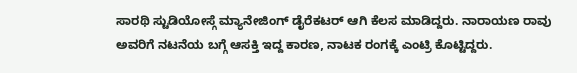ಸಾರಥಿ ಸ್ಟುಡಿಯೋಸ್ಗೆ ಮ್ಯಾನೇಜಿಂಗ್ ಡೈರೆಕಟರ್ ಆಗಿ ಕೆಲಸ ಮಾಡಿದ್ದರು. ನಾರಾಯಣ ರಾವು ಅವರಿಗೆ ನಟನೆಯ ಬಗ್ಗೆ ಆಸಕ್ತಿ ಇದ್ದ ಕಾರಣ, ನಾಟಕ ರಂಗಕ್ಕೆ ಎಂಟ್ರಿ ಕೊಟ್ಟಿದ್ದರು.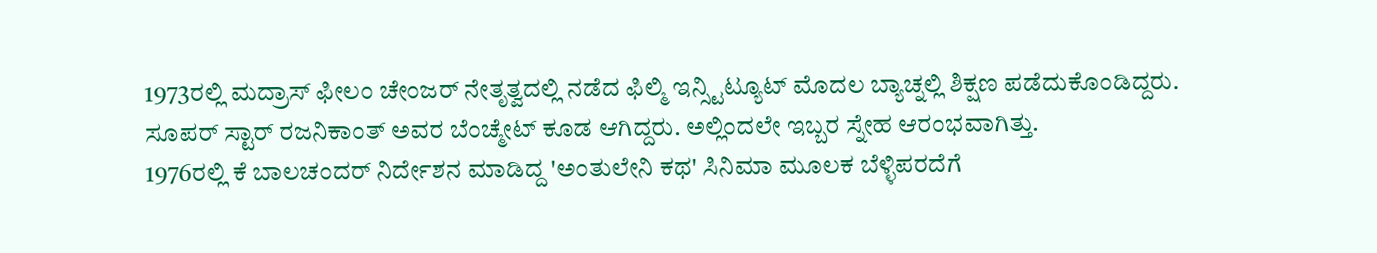1973ರಲ್ಲಿ ಮದ್ರಾಸ್ ಫೀಲಂ ಚೇಂಜರ್ ನೇತೃತ್ವದಲ್ಲಿ ನಡೆದ ಫಿಲ್ಮಿ ಇನ್ಸ್ಟಿಟ್ಯೂಟ್ ಮೊದಲ ಬ್ಯಾಚ್ನಲ್ಲಿ ಶಿಕ್ಷಣ ಪಡೆದುಕೊಂಡಿದ್ದರು. ಸೂಪರ್ ಸ್ಟಾರ್ ರಜನಿಕಾಂತ್ ಅವರ ಬೆಂಚ್ಮೇಟ್ ಕೂಡ ಆಗಿದ್ದರು. ಅಲ್ಲಿಂದಲೇ ಇಬ್ಬರ ಸ್ನೇಹ ಆರಂಭವಾಗಿತ್ತು.
1976ರಲ್ಲಿ ಕೆ ಬಾಲಚಂದರ್ ನಿರ್ದೇಶನ ಮಾಡಿದ್ದ 'ಅಂತುಲೇನಿ ಕಥ' ಸಿನಿಮಾ ಮೂಲಕ ಬೆಳ್ಳಿಪರದೆಗೆ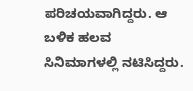ಪರಿಚಯವಾಗಿದ್ದರು. ಆ ಬಳಿಕ ಹಲವ ಸಿನಿಮಾಗಳಲ್ಲಿ ನಟಿಸಿದ್ದರು.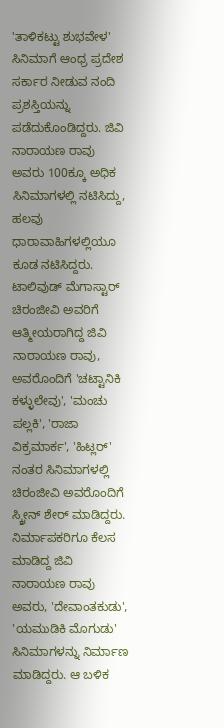'ತಾಳಿಕಟ್ಟು ಶುಭವೇಳ' ಸಿನಿಮಾಗೆ ಆಂಧ್ರ ಪ್ರದೇಶ ಸರ್ಕಾರ ನೀಡುವ ನಂದಿ ಪ್ರಶಸ್ತಿಯನ್ನು ಪಡೆದುಕೊಂಡಿದ್ದರು. ಜಿವಿ ನಾರಾಯಣ ರಾವು ಅವರು 100ಕ್ಕೂ ಅಧಿಕ ಸಿನಿಮಾಗಳಲ್ಲಿ ನಟಿಸಿದ್ದು, ಹಲವು ಧಾರಾವಾಹಿಗಳಲ್ಲಿಯೂ ಕೂಡ ನಟಿಸಿದ್ದರು.
ಟಾಲಿವುಡ್ ಮೆಗಾಸ್ಟಾರ್ ಚಿರಂಜೀವಿ ಅವರಿಗೆ ಆತ್ಮೀಯರಾಗಿದ್ದ ಜಿವಿ ನಾರಾಯಣ ರಾವು, ಅವರೊಂದಿಗೆ 'ಚಟ್ಟಾನಿಕಿ ಕಳ್ಳುಲೇವು', 'ಮಂಚು ಪಲ್ಲಕಿ', 'ರಾಜಾ ವಿಕ್ರಮಾರ್ಕ', 'ಹಿಟ್ಲರ್' ನಂತರ ಸಿನಿಮಾಗಳಲ್ಲಿ ಚಿರಂಜೀವಿ ಅವರೊಂದಿಗೆ ಸ್ಕ್ರೀನ್ ಶೇರ್ ಮಾಡಿದ್ದರು. ನಿರ್ಮಾಪಕರಿಗೂ ಕೆಲಸ ಮಾಡಿದ್ದ ಜಿವಿ ನಾರಾಯಣ ರಾವು ಅವರು, 'ದೇವಾಂತಕುಡು', 'ಯಮುಡಿಕಿ ಮೊಗುಡು' ಸಿನಿಮಾಗಳನ್ನು ನಿರ್ಮಾಣ ಮಾಡಿದ್ದರು. ಆ ಬಳಿಕ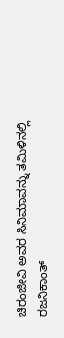ಚಿರಂಜೀವಿ ಅವರ ಸಿನಿಮಾವನ್ನು ತಮಿಳಿನಲ್ಲಿ ರಜನಿಕಾಂತ್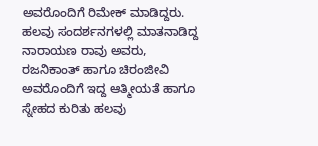ಅವರೊಂದಿಗೆ ರಿಮೇಕ್ ಮಾಡಿದ್ದರು. ಹಲವು ಸಂದರ್ಶನಗಳಲ್ಲಿ ಮಾತನಾಡಿದ್ದ ನಾರಾಯಣ ರಾವು ಅವರು, ರಜನಿಕಾಂತ್ ಹಾಗೂ ಚಿರಂಜೀವಿ ಅವರೊಂದಿಗೆ ಇದ್ದ ಆತ್ಮೀಯತೆ ಹಾಗೂ ಸ್ನೇಹದ ಕುರಿತು ಹಲವು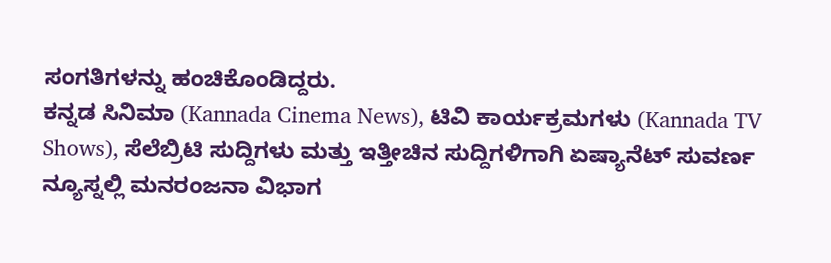ಸಂಗತಿಗಳನ್ನು ಹಂಚಿಕೊಂಡಿದ್ದರು.
ಕನ್ನಡ ಸಿನಿಮಾ (Kannada Cinema News), ಟಿವಿ ಕಾರ್ಯಕ್ರಮಗಳು (Kannada TV Shows), ಸೆಲೆಬ್ರಿಟಿ ಸುದ್ದಿಗಳು ಮತ್ತು ಇತ್ತೀಚಿನ ಸುದ್ದಿಗಳಿಗಾಗಿ ಏಷ್ಯಾನೆಟ್ ಸುವರ್ಣ ನ್ಯೂಸ್ನಲ್ಲಿ ಮನರಂಜನಾ ವಿಭಾಗ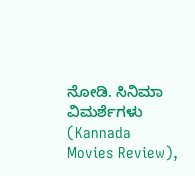ನೋಡಿ. ಸಿನಿಮಾ ವಿಮರ್ಶೆಗಳು (Kannada Movies Review),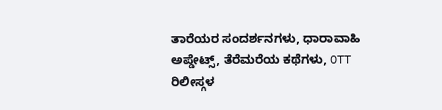ತಾರೆಯರ ಸಂದರ್ಶನಗಳು, ಧಾರಾವಾಹಿ ಅಪ್ಡೇಟ್ಸ್, ತೆರೆಮರೆಯ ಕಥೆಗಳು, OTT ರಿಲೀಸ್ಗಳ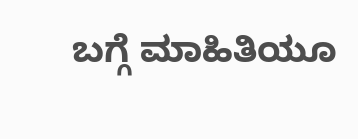ಬಗ್ಗೆ ಮಾಹಿತಿಯೂ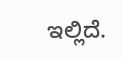ಇಲ್ಲಿದೆ.